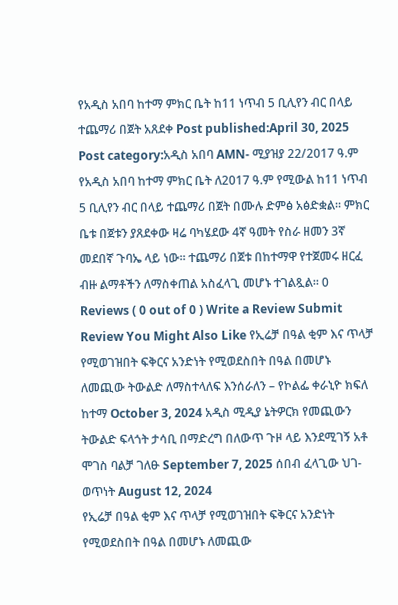የአዲስ አበባ ከተማ ምክር ቤት ከ11 ነጥብ 5 ቢሊየን ብር በላይ ተጨማሪ በጀት አጸደቀ Post published:April 30, 2025 Post category:አዲስ አበባ AMN- ሚያዝያ 22/2017 ዓ.ም የአዲስ አበባ ከተማ ምክር ቤት ለ2017 ዓ.ም የሚውል ከ11 ነጥብ 5 ቢሊየን ብር በላይ ተጨማሪ በጀት በሙሉ ድምፅ አፅድቋል። ምክር ቤቱ በጀቱን ያጸደቀው ዛሬ ባካሄደው 4ኛ ዓመት የስራ ዘመን 3ኛ መደበኛ ጉባኤ ላይ ነው፡፡ ተጨማሪ በጀቱ በከተማዋ የተጀመሩ ዘርፈ ብዙ ልማቶችን ለማስቀጠል አስፈላጊ መሆኑ ተገልጿል፡፡ 0 Reviews ( 0 out of 0 ) Write a Review Submit Review You Might Also Like የኢሬቻ በዓል ቂም እና ጥላቻ የሚወገዝበት ፍቅርና አንድነት የሚወደስበት በዓል በመሆኑ ለመጪው ትውልድ ለማስተላለፍ እንሰራለን – የኮልፌ ቀራኒዮ ክፍለ ከተማ October 3, 2024 አዲስ ሚዲያ ኔትዎርክ የመጪውን ትውልድ ፍላጎት ታሳቢ በማድረግ በለውጥ ጉዞ ላይ እንደሚገኝ አቶ ሞገስ ባልቻ ገለፁ September 7, 2025 ሰበብ ፈላጊው ህገ-ወጥነት August 12, 2024
የኢሬቻ በዓል ቂም እና ጥላቻ የሚወገዝበት ፍቅርና አንድነት የሚወደስበት በዓል በመሆኑ ለመጪው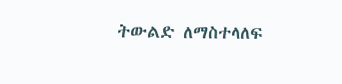ትውልድ ለማስተላለፍ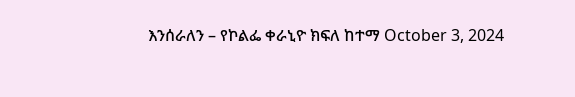እንሰራለን – የኮልፌ ቀራኒዮ ክፍለ ከተማ October 3, 2024